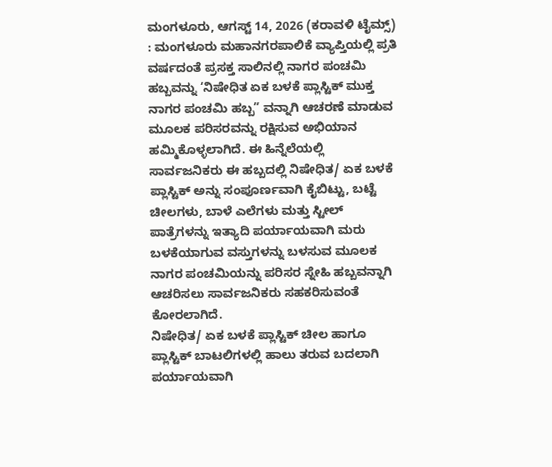ಮಂಗಳೂರು, ಆಗಸ್ಟ್ 14, 2026 (ಕರಾವಳಿ ಟೈಮ್ಸ್) : ಮಂಗಳೂರು ಮಹಾನಗರಪಾಲಿಕೆ ವ್ಯಾಪ್ತಿಯಲ್ಲಿ ಪ್ರತಿ ವರ್ಷದಂತೆ ಪ್ರಸಕ್ತ ಸಾಲಿನಲ್ಲಿ ನಾಗರ ಪಂಚಮಿ ಹಬ್ಬವನ್ನು ‘ನಿಷೇಧಿತ ಏಕ ಬಳಕೆ ಪ್ಲಾಸ್ಟಿಕ್ ಮುಕ್ತ ನಾಗರ ಪಂಚಮಿ ಹಬ್ಬ” ವನ್ನಾಗಿ ಆಚರಣೆ ಮಾಡುವ ಮೂಲಕ ಪರಿಸರವನ್ನು ರಕ್ಷಿಸುವ ಅಭಿಯಾನ ಹಮ್ಮಿಕೊಳ್ಳಲಾಗಿದೆ. ಈ ಹಿನ್ನೆಲೆಯಲ್ಲಿ ಸಾರ್ವಜನಿಕರು ಈ ಹಬ್ಬದಲ್ಲಿ ನಿಷೇಧಿತ/ ಏಕ ಬಳಕೆ ಪ್ಲಾಸ್ಟಿಕ್ ಅನ್ನು ಸಂಪೂರ್ಣವಾಗಿ ಕೈಬಿಟ್ಟು, ಬಟ್ಟೆ ಚೀಲಗಳು, ಬಾಳೆ ಎಲೆಗಳು ಮತ್ತು ಸ್ಟೀಲ್ ಪಾತ್ರೆಗಳನ್ನು ಇತ್ಯಾದಿ ಪರ್ಯಾಯವಾಗಿ ಮರು ಬಳಕೆಯಾಗುವ ವಸ್ತುಗಳನ್ನು ಬಳಸುವ ಮೂಲಕ ನಾಗರ ಪಂಚಮಿಯನ್ನು ಪರಿಸರ ಸ್ನೇಹಿ ಹಬ್ಬವನ್ನಾಗಿ ಆಚರಿಸಲು ಸಾರ್ವಜನಿಕರು ಸಹಕರಿಸುವಂತೆ ಕೋರಲಾಗಿದೆ.
ನಿಷೇಧಿತ/ ಏಕ ಬಳಕೆ ಪ್ಲಾಸ್ಟಿಕ್ ಚೀಲ ಹಾಗೂ ಪ್ಲಾಸ್ಟಿಕ್ ಬಾಟಲಿಗಳಲ್ಲಿ ಹಾಲು ತರುವ ಬದಲಾಗಿ ಪರ್ಯಾಯವಾಗಿ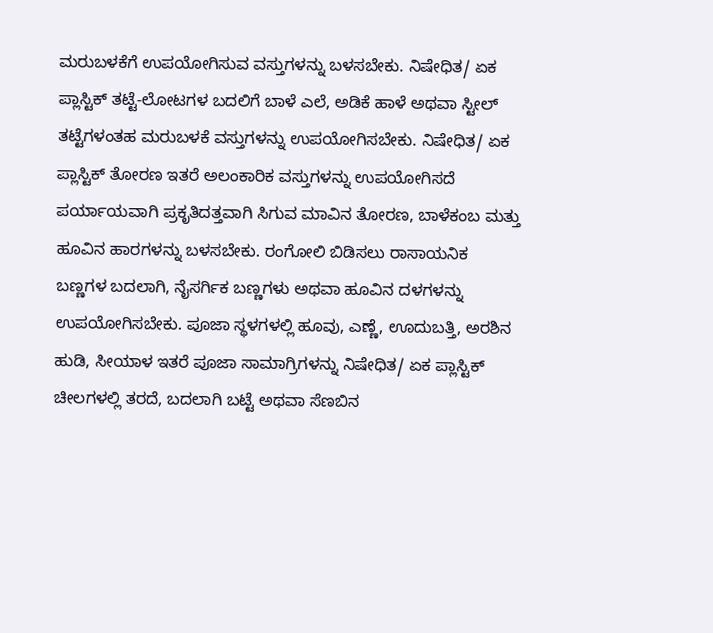ಮರುಬಳಕೆಗೆ ಉಪಯೋಗಿಸುವ ವಸ್ತುಗಳನ್ನು ಬಳಸಬೇಕು. ನಿಷೇಧಿತ/ ಏಕ ಪ್ಲಾಸ್ಟಿಕ್ ತಟ್ಟೆ-ಲೋಟಗಳ ಬದಲಿಗೆ ಬಾಳೆ ಎಲೆ, ಅಡಿಕೆ ಹಾಳೆ ಅಥವಾ ಸ್ಟೀಲ್ ತಟ್ಟೆಗಳಂತಹ ಮರುಬಳಕೆ ವಸ್ತುಗಳನ್ನು ಉಪಯೋಗಿಸಬೇಕು. ನಿಷೇಧಿತ/ ಏಕ ಪ್ಲಾಸ್ಟಿಕ್ ತೋರಣ ಇತರೆ ಅಲಂಕಾರಿಕ ವಸ್ತುಗಳನ್ನು ಉಪಯೋಗಿಸದೆ ಪರ್ಯಾಯವಾಗಿ ಪ್ರಕೃತಿದತ್ತವಾಗಿ ಸಿಗುವ ಮಾವಿನ ತೋರಣ, ಬಾಳೆಕಂಬ ಮತ್ತು ಹೂವಿನ ಹಾರಗಳನ್ನು ಬಳಸಬೇಕು. ರಂಗೋಲಿ ಬಿಡಿಸಲು ರಾಸಾಯನಿಕ ಬಣ್ಣಗಳ ಬದಲಾಗಿ, ನೈಸರ್ಗಿಕ ಬಣ್ಣಗಳು ಅಥವಾ ಹೂವಿನ ದಳಗಳನ್ನು ಉಪಯೋಗಿಸಬೇಕು. ಪೂಜಾ ಸ್ಥಳಗಳಲ್ಲಿ ಹೂವು, ಎಣ್ಣೆ, ಊದುಬತ್ತಿ, ಅರಶಿನ ಹುಡಿ, ಸೀಯಾಳ ಇತರೆ ಪೂಜಾ ಸಾಮಾಗ್ರಿಗಳನ್ನು ನಿಷೇಧಿತ/ ಏಕ ಪ್ಲಾಸ್ಟಿಕ್ ಚೀಲಗಳಲ್ಲಿ ತರದೆ, ಬದಲಾಗಿ ಬಟ್ಟೆ ಅಥವಾ ಸೆಣಬಿನ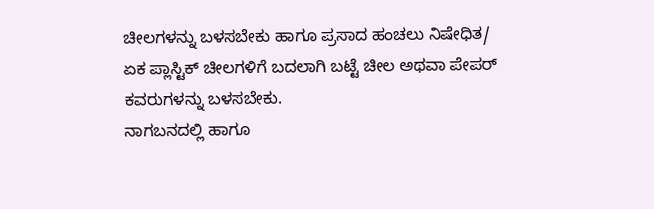ಚೀಲಗಳನ್ನು ಬಳಸಬೇಕು ಹಾಗೂ ಪ್ರಸಾದ ಹಂಚಲು ನಿಷೇಧಿತ/ ಏಕ ಪ್ಲಾಸ್ಟಿಕ್ ಚೀಲಗಳಿಗೆ ಬದಲಾಗಿ ಬಟ್ಟೆ ಚೀಲ ಅಥವಾ ಪೇಪರ್ ಕವರುಗಳನ್ನು ಬಳಸಬೇಕು.
ನಾಗಬನದಲ್ಲಿ ಹಾಗೂ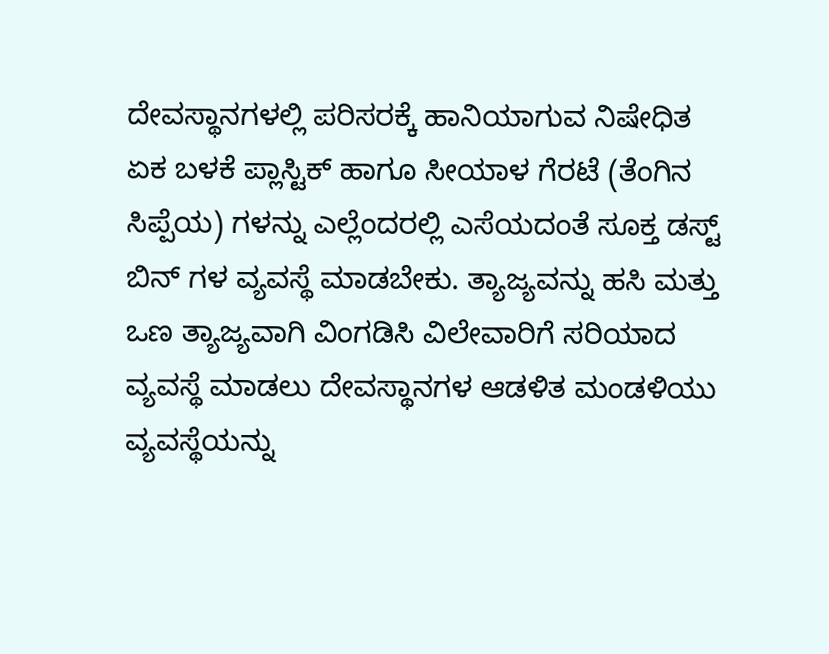ದೇವಸ್ಥಾನಗಳಲ್ಲಿ ಪರಿಸರಕ್ಕೆ ಹಾನಿಯಾಗುವ ನಿಷೇಧಿತ ಏಕ ಬಳಕೆ ಪ್ಲಾಸ್ಟಿಕ್ ಹಾಗೂ ಸೀಯಾಳ ಗೆರಟೆ (ತೆಂಗಿನ ಸಿಪ್ಪೆಯ) ಗಳನ್ನು ಎಲ್ಲೆಂದರಲ್ಲಿ ಎಸೆಯದಂತೆ ಸೂಕ್ತ ಡಸ್ಟ್ ಬಿನ್ ಗಳ ವ್ಯವಸ್ಥೆ ಮಾಡಬೇಕು. ತ್ಯಾಜ್ಯವನ್ನು ಹಸಿ ಮತ್ತು ಒಣ ತ್ಯಾಜ್ಯವಾಗಿ ವಿಂಗಡಿಸಿ ವಿಲೇವಾರಿಗೆ ಸರಿಯಾದ ವ್ಯವಸ್ಥೆ ಮಾಡಲು ದೇವಸ್ಥಾನಗಳ ಆಡಳಿತ ಮಂಡಳಿಯು ವ್ಯವಸ್ಥೆಯನ್ನು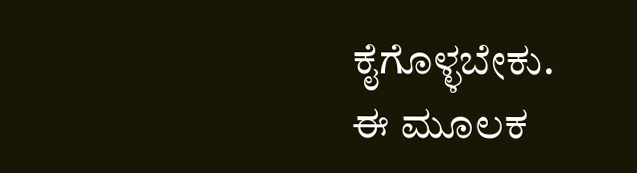ಕೈಗೊಳ್ಳಬೇಕು.
ಈ ಮೂಲಕ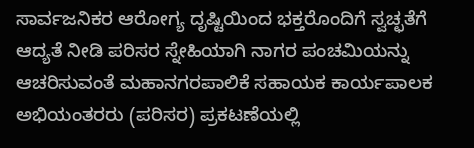ಸಾರ್ವಜನಿಕರ ಆರೋಗ್ಯ ದೃಷ್ಟಿಯಿಂದ ಭಕ್ತರೊಂದಿಗೆ ಸ್ವಚ್ಛತೆಗೆ ಆದ್ಯತೆ ನೀಡಿ ಪರಿಸರ ಸ್ನೇಹಿಯಾಗಿ ನಾಗರ ಪಂಚಮಿಯನ್ನು ಆಚರಿಸುವಂತೆ ಮಹಾನಗರಪಾಲಿಕೆ ಸಹಾಯಕ ಕಾರ್ಯಪಾಲಕ ಅಭಿಯಂತರರು (ಪರಿಸರ) ಪ್ರಕಟಣೆಯಲ್ಲಿ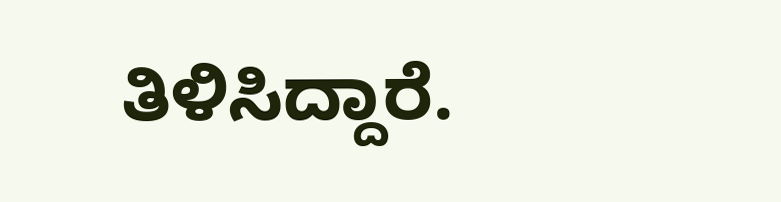ತಿಳಿಸಿದ್ದಾರೆ.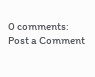0 comments:
Post a Comment